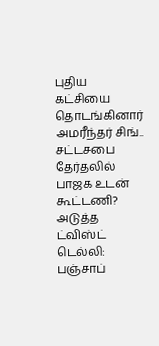புதிய கட்சியை தொடங்கினார் அமரீந்தர் சிங்.. சட்டசபை தேர்தலில் பாஜக உடன் கூட்டணி? அடுத்த ட்விஸ்ட்
டெல்லி: பஞ்சாப்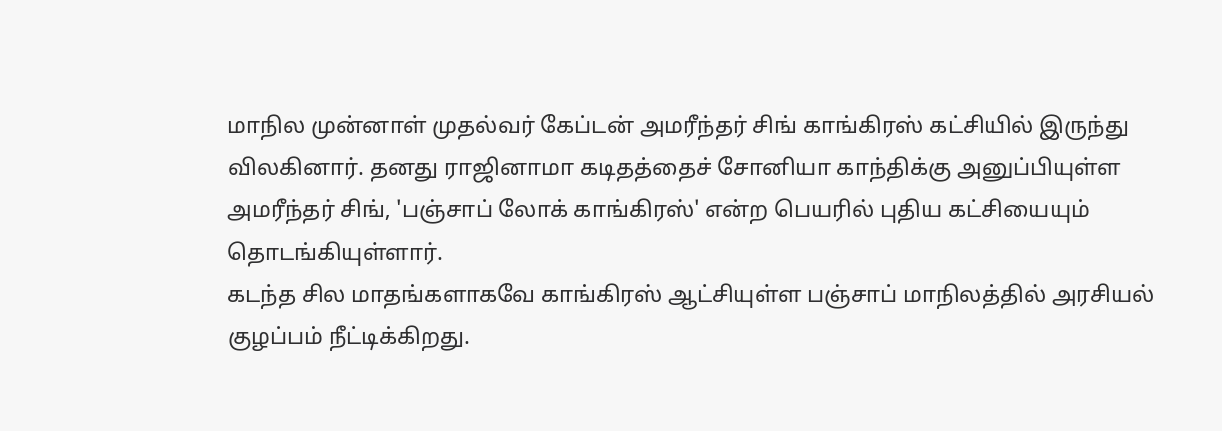மாநில முன்னாள் முதல்வர் கேப்டன் அமரீந்தர் சிங் காங்கிரஸ் கட்சியில் இருந்து விலகினார். தனது ராஜினாமா கடிதத்தைச் சோனியா காந்திக்கு அனுப்பியுள்ள அமரீந்தர் சிங், 'பஞ்சாப் லோக் காங்கிரஸ்' என்ற பெயரில் புதிய கட்சியையும் தொடங்கியுள்ளார்.
கடந்த சில மாதங்களாகவே காங்கிரஸ் ஆட்சியுள்ள பஞ்சாப் மாநிலத்தில் அரசியல் குழப்பம் நீட்டிக்கிறது.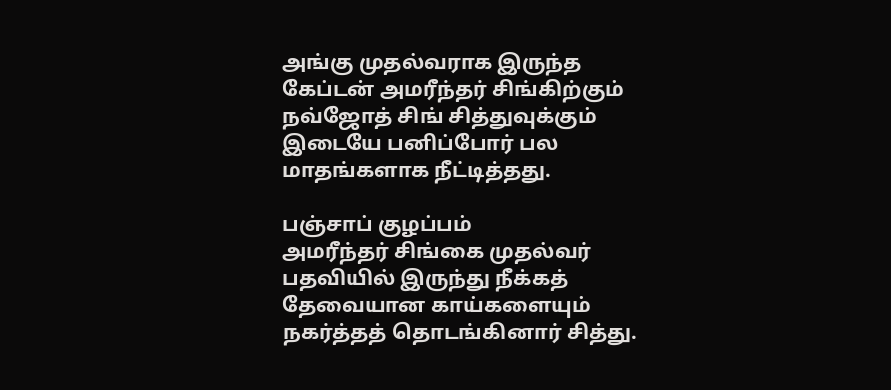அங்கு முதல்வராக இருந்த கேப்டன் அமரீந்தர் சிங்கிற்கும் நவ்ஜோத் சிங் சித்துவுக்கும் இடையே பனிப்போர் பல மாதங்களாக நீட்டித்தது.

பஞ்சாப் குழப்பம்
அமரீந்தர் சிங்கை முதல்வர் பதவியில் இருந்து நீக்கத் தேவையான காய்களையும் நகர்த்தத் தொடங்கினார் சித்து.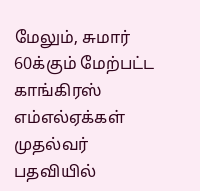மேலும், சுமார் 60க்கும் மேற்பட்ட காங்கிரஸ் எம்எல்ஏக்கள் முதல்வர் பதவியில்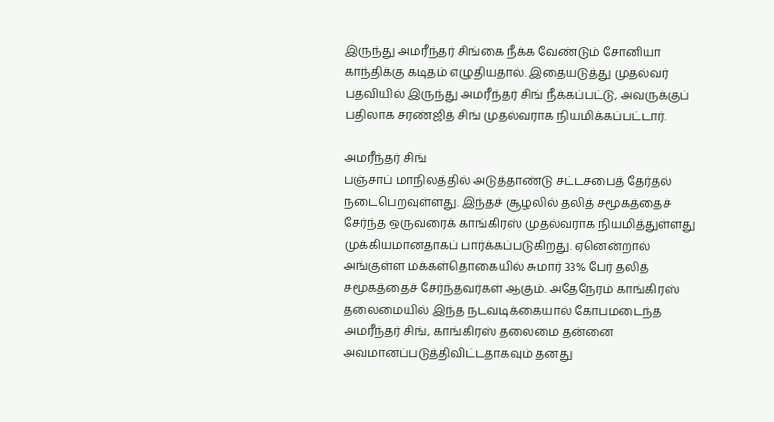இருந்து அமரீந்தர் சிங்கை நீக்க வேண்டும் சோனியா காந்திக்கு கடிதம் எழுதியதால். இதையடுத்து முதல்வர் பதவியில் இருந்து அமரீந்தர் சிங் நீக்கப்பட்டு, அவருக்குப் பதிலாக சரண்ஜித் சிங் முதல்வராக நியமிக்கப்பட்டார்.

அமரீந்தர் சிங்
பஞ்சாப் மாநிலத்தில் அடுத்தாண்டு சட்டசபைத் தேர்தல் நடைபெறவுள்ளது. இந்தச் சூழலில் தலித் சமூகத்தைச் சேர்ந்த ஒருவரைக் காங்கிரஸ் முதல்வராக நியமித்துள்ளது முக்கியமானதாகப் பார்க்கப்படுகிறது. ஏனென்றால் அங்குள்ள மக்கள்தொகையில் சுமார் 33% பேர் தலித் சமூகத்தைச் சேர்ந்தவர்கள் ஆகும். அதேநேரம் காங்கிரஸ் தலைமையில் இந்த நடவடிக்கையால் கோபமடைந்த அமரீந்தர் சிங், காங்கிரஸ் தலைமை தன்னை அவமானப்படுத்திவிட்டதாகவும் தனது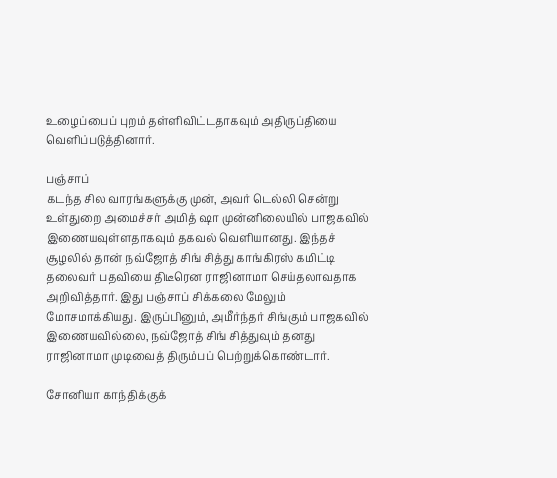உழைப்பைப் புறம் தள்ளிவிட்டதாகவும் அதிருப்தியை வெளிப்படுத்தினார்.

பஞ்சாப்
கடந்த சில வாரங்களுக்கு முன், அவர் டெல்லி சென்று உள்துறை அமைச்சர் அமித் ஷா முன்னிலையில் பாஜகவில் இணையவுள்ளதாகவும் தகவல் வெளியானது. இந்தச் சூழலில் தான் நவ்ஜோத் சிங் சித்து காங்கிரஸ் கமிட்டி தலைவர் பதவியை திடீரென ராஜினாமா செய்தலாவதாக அறிவித்தார். இது பஞ்சாப் சிக்கலை மேலும் மோசமாக்கியது. இருப்பினும், அமீர்ந்தர் சிங்கும் பாஜகவில் இணையவில்லை, நவ்ஜோத் சிங் சித்துவும் தனது ராஜினாமா முடிவைத் திரும்பப் பெற்றுக்கொண்டார்.

சோனியா காந்திக்குக்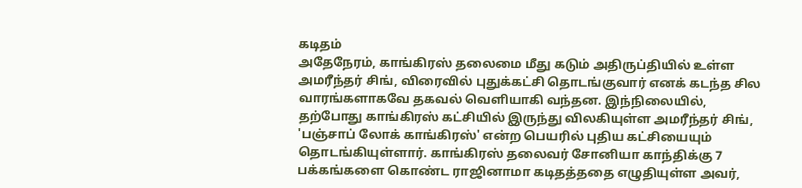கடிதம்
அதேநேரம், காங்கிரஸ் தலைமை மீது கடும் அதிருப்தியில் உள்ள அமரீந்தர் சிங், விரைவில் புதுக்கட்சி தொடங்குவார் எனக் கடந்த சில வாரங்களாகவே தகவல் வெளியாகி வந்தன. இந்நிலையில், தற்போது காங்கிரஸ் கட்சியில் இருந்து விலகியுள்ள அமரீந்தர் சிங், 'பஞ்சாப் லோக் காங்கிரஸ்' என்ற பெயரில் புதிய கட்சியையும் தொடங்கியுள்ளார். காங்கிரஸ் தலைவர் சோனியா காந்திக்கு 7 பக்கங்களை கொண்ட ராஜினாமா கடிதத்ததை எழுதியுள்ள அவர்,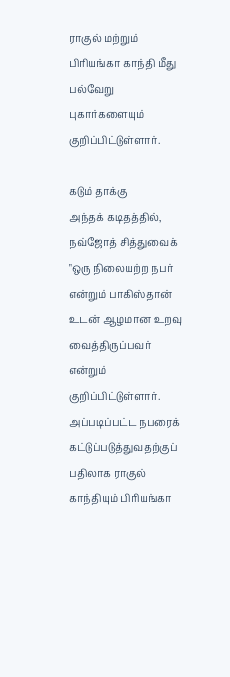ராகுல் மற்றும் பிரியங்கா காந்தி மீது பல்வேறு புகார்களையும் குறிப்பிட்டுள்ளார்.

கடும் தாக்கு
அந்தக் கடிதத்தில், நவ்ஜோத் சித்துவைக் "ஒரு நிலையற்ற நபர் என்றும் பாகிஸ்தான் உடன் ஆழமான உறவு வைத்திருப்பவர் என்றும் குறிப்பிட்டுள்ளார். அப்படிப்பட்ட நபரைக் கட்டுப்படுத்துவதற்குப் பதிலாக ராகுல் காந்தியும் பிரியங்கா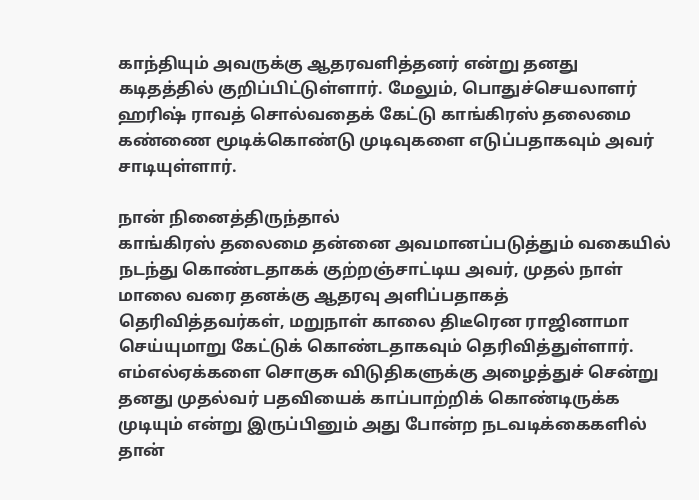காந்தியும் அவருக்கு ஆதரவளித்தனர் என்று தனது கடிதத்தில் குறிப்பிட்டுள்ளார். மேலும், பொதுச்செயலாளர் ஹரிஷ் ராவத் சொல்வதைக் கேட்டு காங்கிரஸ் தலைமை கண்ணை மூடிக்கொண்டு முடிவுகளை எடுப்பதாகவும் அவர் சாடியுள்ளார்.

நான் நினைத்திருந்தால்
காங்கிரஸ் தலைமை தன்னை அவமானப்படுத்தும் வகையில் நடந்து கொண்டதாகக் குற்றஞ்சாட்டிய அவர், முதல் நாள் மாலை வரை தனக்கு ஆதரவு அளிப்பதாகத் தெரிவித்தவர்கள், மறுநாள் காலை திடீரென ராஜினாமா செய்யுமாறு கேட்டுக் கொண்டதாகவும் தெரிவித்துள்ளார். எம்எல்ஏக்களை சொகுசு விடுதிகளுக்கு அழைத்துச் சென்று தனது முதல்வர் பதவியைக் காப்பாற்றிக் கொண்டிருக்க முடியும் என்று இருப்பினும் அது போன்ற நடவடிக்கைகளில் தான்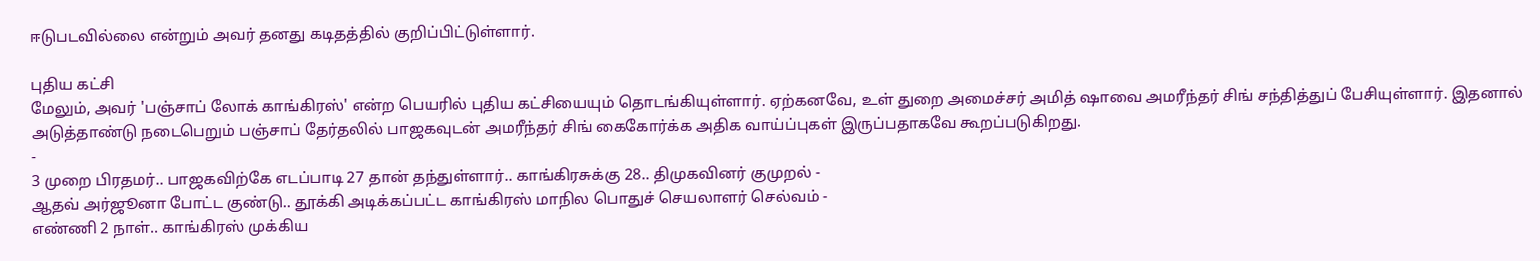ஈடுபடவில்லை என்றும் அவர் தனது கடிதத்தில் குறிப்பிட்டுள்ளார்.

புதிய கட்சி
மேலும், அவர் 'பஞ்சாப் லோக் காங்கிரஸ்' என்ற பெயரில் புதிய கட்சியையும் தொடங்கியுள்ளார். ஏற்கனவே, உள் துறை அமைச்சர் அமித் ஷாவை அமரீந்தர் சிங் சந்தித்துப் பேசியுள்ளார். இதனால் அடுத்தாண்டு நடைபெறும் பஞ்சாப் தேர்தலில் பாஜகவுடன் அமரீந்தர் சிங் கைகோர்க்க அதிக வாய்ப்புகள் இருப்பதாகவே கூறப்படுகிறது.
-
3 முறை பிரதமர்.. பாஜகவிற்கே எடப்பாடி 27 தான் தந்துள்ளார்.. காங்கிரசுக்கு 28.. திமுகவினர் குமுறல் -
ஆதவ் அர்ஜூனா போட்ட குண்டு.. தூக்கி அடிக்கப்பட்ட காங்கிரஸ் மாநில பொதுச் செயலாளர் செல்வம் -
எண்ணி 2 நாள்.. காங்கிரஸ் முக்கிய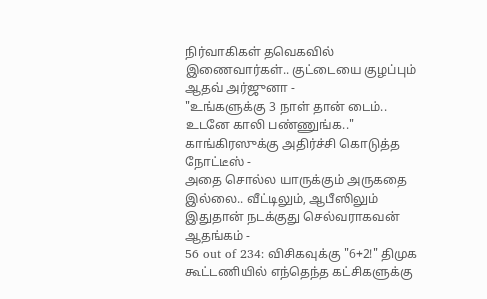நிர்வாகிகள் தவெகவில் இணைவார்கள்.. குட்டையை குழப்பும் ஆதவ் அர்ஜுனா -
"உங்களுக்கு 3 நாள் தான் டைம்.. உடனே காலி பண்ணுங்க.." காங்கிரஸுக்கு அதிர்ச்சி கொடுத்த நோட்டீஸ் -
அதை சொல்ல யாருக்கும் அருகதை இல்லை.. வீட்டிலும், ஆபீஸிலும் இதுதான் நடக்குது செல்வராகவன் ஆதங்கம் -
56 out of 234: விசிகவுக்கு "6+2!" திமுக கூட்டணியில் எந்தெந்த கட்சிகளுக்கு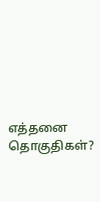எத்தனை தொகுதிகள்?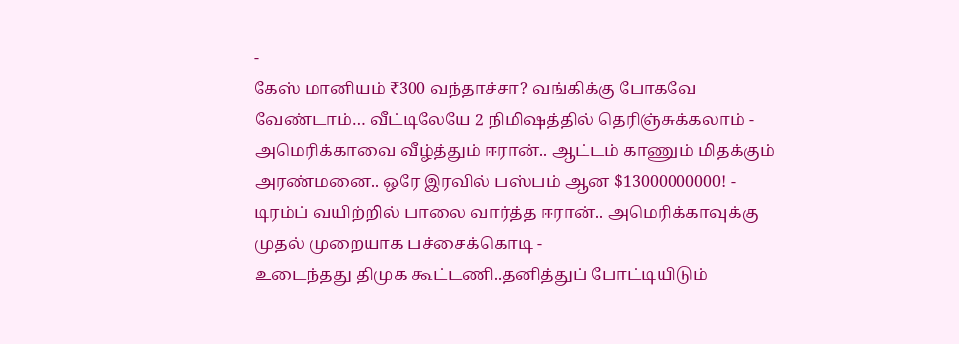-
கேஸ் மானியம் ₹300 வந்தாச்சா? வங்கிக்கு போகவே வேண்டாம்… வீட்டிலேயே 2 நிமிஷத்தில் தெரிஞ்சுக்கலாம் -
அமெரிக்காவை வீழ்த்தும் ஈரான்.. ஆட்டம் காணும் மிதக்கும் அரண்மனை.. ஒரே இரவில் பஸ்பம் ஆன $13000000000! -
டிரம்ப் வயிற்றில் பாலை வார்த்த ஈரான்.. அமெரிக்காவுக்கு முதல் முறையாக பச்சைக்கொடி -
உடைந்தது திமுக கூட்டணி..தனித்துப் போட்டியிடும்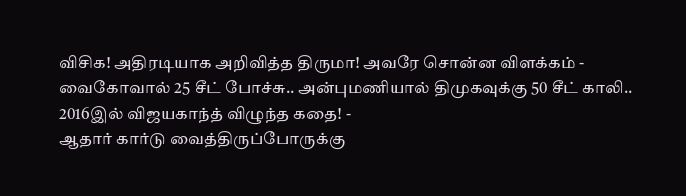விசிக! அதிரடியாக அறிவித்த திருமா! அவரே சொன்ன விளக்கம் -
வைகோவால் 25 சீட் போச்சு.. அன்புமணியால் திமுகவுக்கு 50 சீட் காலி.. 2016இல் விஜயகாந்த் விழுந்த கதை! -
ஆதார் கார்டு வைத்திருப்போருக்கு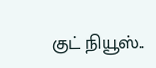குட் நியூஸ்..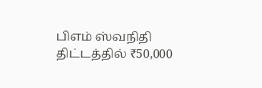பிஎம் ஸ்வநிதி திட்டத்தில் ₹50,000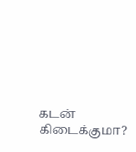கடன் கிடைக்குமா?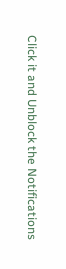Click it and Unblock the Notifications